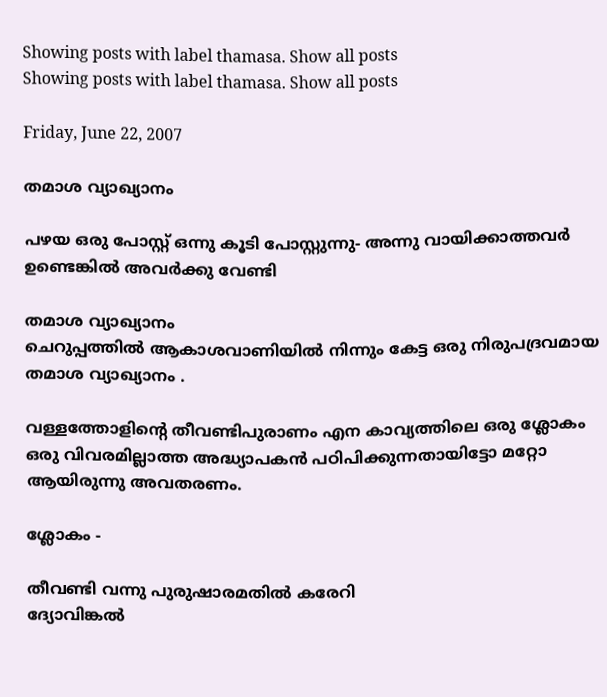Showing posts with label thamasa. Show all posts
Showing posts with label thamasa. Show all posts

Friday, June 22, 2007

തമാശ വ്യാഖ്യാനം

പഴയ ഒരു പോസ്റ്റ്‌ ഒന്നു കൂടി പോസ്റ്റുന്നു- അന്നു വായിക്കാത്തവര്‍ ഉണ്ടെങ്കില്‍ അവര്‍ക്കു വേണ്ടി

തമാശ വ്യാഖ്യാനം
ചെറുപ്പത്തില്‍ ആകാശവാണിയില്‍ നിന്നും കേട്ട ഒരു നിരുപദ്രവമായ തമാശ വ്യാഖ്യാനം .

വള്ളത്തോളിന്റെ തീവണ്ടിപുരാണം എന കാവ്യത്തിലെ ഒരു ശ്ലോകം ഒരു വിവരമില്ലാത്ത അദ്ധ്യാപകന്‍ പഠിപിക്കുന്നതായിട്ടോ മറ്റോ ആയിരുന്നു അവതരണം.

ശ്ലോകം -

തീവണ്ടി വന്നു പുരുഷാരമതില്‍ കരേറി
ദ്യോവിങ്കല്‍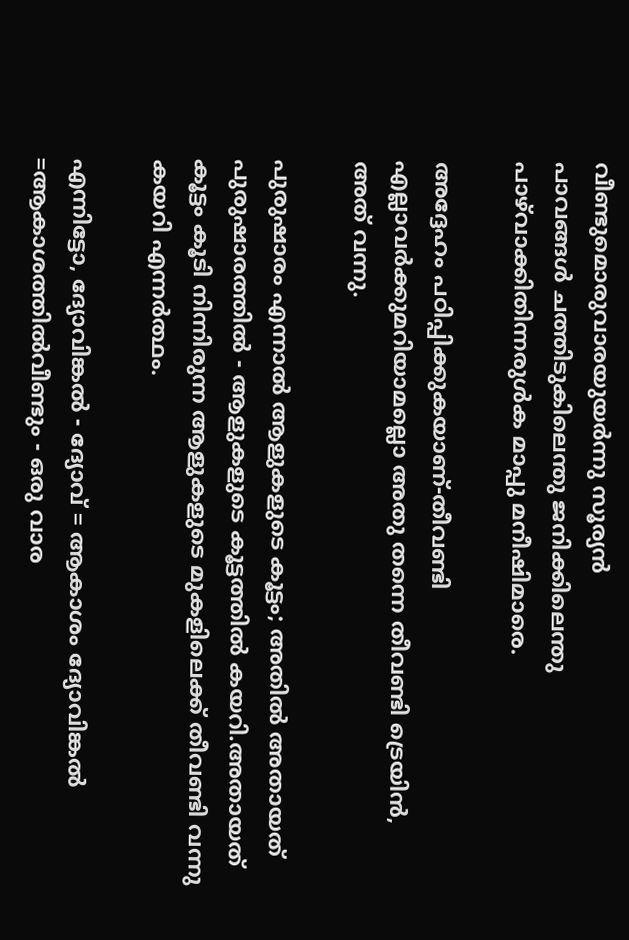വീണ്ടുമൊരുവാരയുയര്‍ന്നു സൂര്യന്‍
പാവങ്ങള്‍ ചത്തിടുകിലെന്തു ജനിക്കിലെന്തു
പാഴ്‌വാക്കിതിന്നരുള്‍ക മാപ്പു മനീഷിമാരെ.

അദ്ദേഹം പഠിപ്പിക്കുകയാണ്‌-തീവണ്ടി എല്ലാവര്‍ക്കുമറിയാമല്ലൊ അതു തന്നെ തീവണ്ടി ട്രെയിന്‍, അത്‌ വന്നു.

പുരുഷാരം എന്നാല്‍ ആളുകളുടെ കൂട്ടം; അതില്‍ അതായത്‌ പുരുഷാരത്തില്‍ - ആളുകളുടെ കൂട്ടത്തില്‍ കയറി.അതായത്‌ കൂട്ടം കൂടി നിന്നിരുന്ന ആളുകളുടെ മുകളിലെക്ക്‌ തീവണ്ടി വന്നു കയറി എന്നര്‍ത്ഥം.

എന്നിട്ടോ, ദ്യോവിങ്കല്‍ - ദ്യോവ്‌ = ആകാശം ദ്യോവിങ്കല്‍ =ആകാശത്തില്‍വീണ്ടും - ഒരു വാര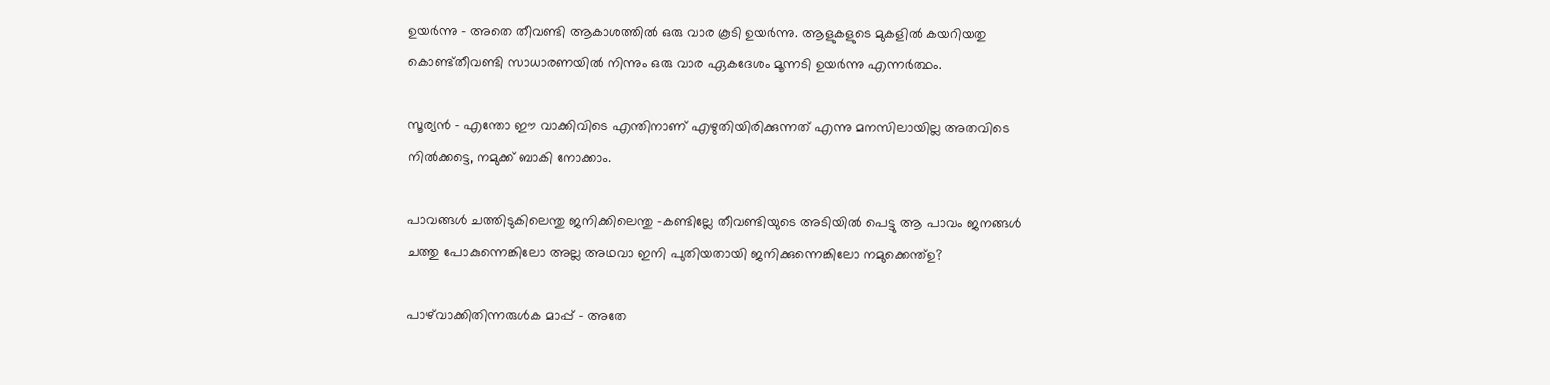ഉയര്‍ന്നു - അതെ തീവണ്ടി ആകാശത്തില്‍ ഒരു വാര കൂടി ഉയര്‍ന്നു. ആളുകളുടെ മുകളില്‍ കയറിയതു കൊണ്ട്‌തീവണ്ടി സാധാരണയില്‍ നിന്നും ഒരു വാര ഏകദേശം മൂന്നടി ഉയര്‍ന്നു എന്നര്‍ത്ഥം.

സൂര്യന്‍ - എന്തോ ഈ വാക്കിവിടെ എന്തിനാണ്‌ എഴുതിയിരിക്കുന്നത്‌ എന്നു മനസിലായില്ല അതവിടെ നില്‍ക്കട്ടെ, നമുക്ക്‌ ബാകി നോക്കാം.

പാവങ്ങള്‍ ചത്തിടുകിലെന്തു ജനിക്കിലെന്തു -കണ്ടില്ലേ തീവണ്ടിയുടെ അടിയില്‍ പെട്ടു ആ പാവം ജനങ്ങള്‍ ചത്തു പോകുന്നെങ്കിലോ അല്ല അഥവാ ഇനി പുതിയതായി ജനിക്കുന്നെങ്കിലോ നമുക്കെന്ത്‌ഉ?

പാഴ്‌വാക്കിതിന്നരുള്‍ക മാപ്പ്‌ - അതേ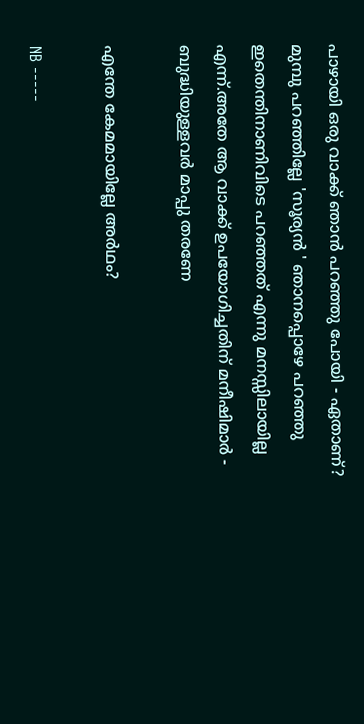പാഴായി ഒരു വാക്ക്‌ ഞാന്‍ പറഞ്ഞു പോയി - ഏതാണ്‌? മുമ്പു പറഞ്ഞില്ലേ 'സൂര്യന്‍ ' ഞാനപ്പൊഴേ പറഞ്ഞു ഇതെന്തിനാണിവിടെ പറഞ്ഞത്‌ എന്നു മനസ്സിലായില്ല എന്ന്‌.അതേ ആ വാക്ക്‌ ഉപയോഗിച്ചതിന്‌ മനീഷിമാര്‍ - ബുദ്ധിയുള്ളവര്‍ മാപ്പു തരണേ

എന്തേ കേമമായില്ലേ അര്‍ഥം?

NB -----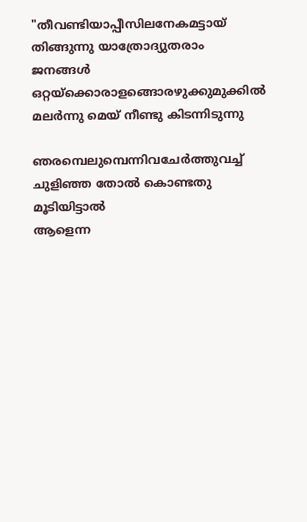"തീവണ്ടിയാപ്പീസിലനേകമട്ടായ്‌
തിങ്ങുന്നു യാത്രോദ്യുതരാം ജനങ്ങള്‍
ഒറ്റയ്ക്കൊരാളങ്ങൊരഴുക്കുമുക്കില്‍
മലര്‍ന്നു മെയ്‌ നീണ്ടു കിടന്നിടുന്നു

ഞരമ്പെലുമ്പെന്നിവചേര്‍ത്തുവച്ച്‌
ചുളിഞ്ഞ തോല്‍ കൊണ്ടതു മൂടിയിട്ടാല്‍
ആളെന്ന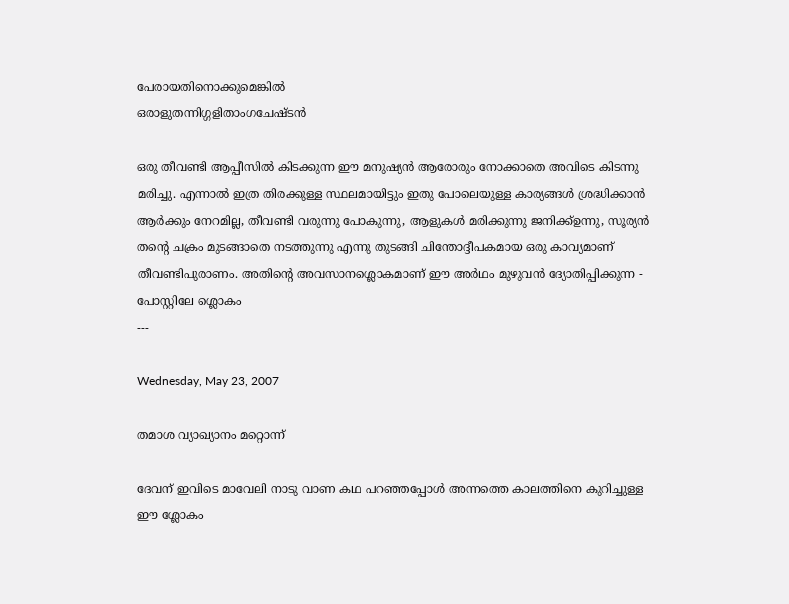പേരായതിനൊക്കുമെങ്കില്‍
ഒരാളുതന്നിഗ്ഗളിതാംഗചേഷ്ടന്‍

ഒരു തീവണ്ടി ആപ്പീസില്‍ കിടക്കുന്ന ഈ മനുഷ്യന്‍ ആരോരും നോക്കാതെ അവിടെ കിടന്നു മരിച്ചു. എന്നാല്‍ ഇത്ര തിരക്കുള്ള സ്ഥലമായിട്ടും ഇതു പോലെയുള്ള കാര്യങ്ങള്‍ ശ്രദ്ധിക്കാന്‍ ആര്‍ക്കും നേറമില്ല, തീവണ്ടി വരുന്നു പോകുന്നു, ആളുകള്‍ മരിക്കുന്നു ജനിക്ക്‌ഉന്നു, സൂര്യന്‍ തന്റെ ചക്രം മുടങ്ങാതെ നടത്തുന്നു എന്നു തുടങ്ങി ചിന്തോദ്ദീപകമായ ഒരു കാവ്യമാണ്‌ തീവണ്ടിപുരാണം. അതിന്റെ അവസാനശ്ലൊകമാണ്‌ ഈ അര്‍ഥം മുഴുവന്‍ ദ്യോതിപ്പിക്കുന്ന - പോസ്റ്റിലേ ശ്ലൊകം
---

Wednesday, May 23, 2007

തമാശ വ്യാഖ്യാനം മറ്റൊന്ന്‌

ദേവന് ഇവിടെ മാവേലി നാടു വാണ കഥ പറഞ്ഞപ്പോള്‍ അന്നത്തെ കാലത്തിനെ കുറിച്ചുള്ള ഈ ശ്ലോകം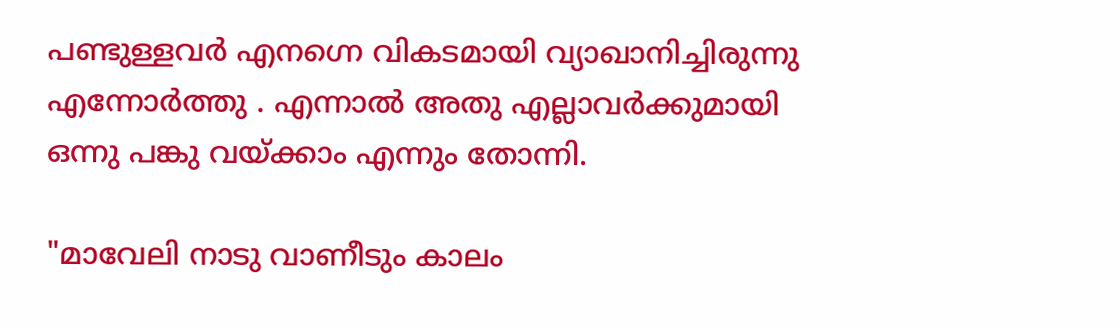പണ്ടുള്ളവര്‍ എനഗ്നെ വികടമായി വ്യാഖാനിച്ചിരുന്നു എന്നോര്‍ത്തു . എന്നാല്‍ അതു എല്ലാവര്‍ക്കുമായി ഒന്നു പങ്കു വയ്ക്കാം എന്നും തോന്നി.

"മാവേലി നാടു വാണീടും കാലം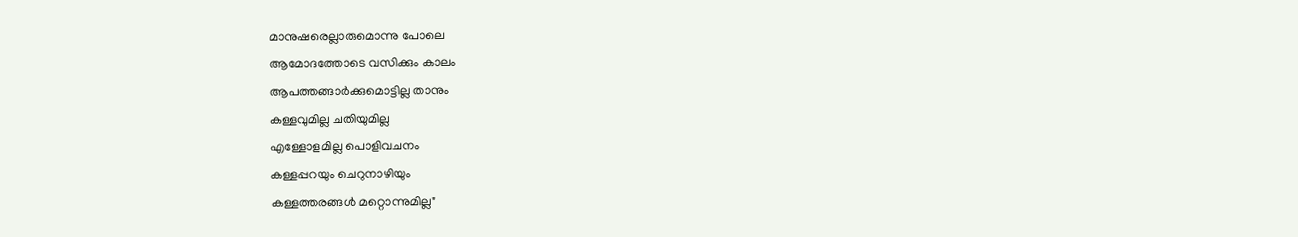മാനുഷരെല്ലാരുമൊന്നു പോലെ
ആമോദത്തോടെ വസിക്കും കാലം
ആപത്തങ്ങാര്‍ക്കുമൊട്ടില്ല താനും
കള്ളവുമില്ല ചതിയുമില്ല
എള്ളോളമില്ല പൊളിവചനം
കള്ളപ്പറയും ചെറുനാഴിയും
കള്ളത്തരങ്ങള്‍ മറ്റൊന്നുമില്ല"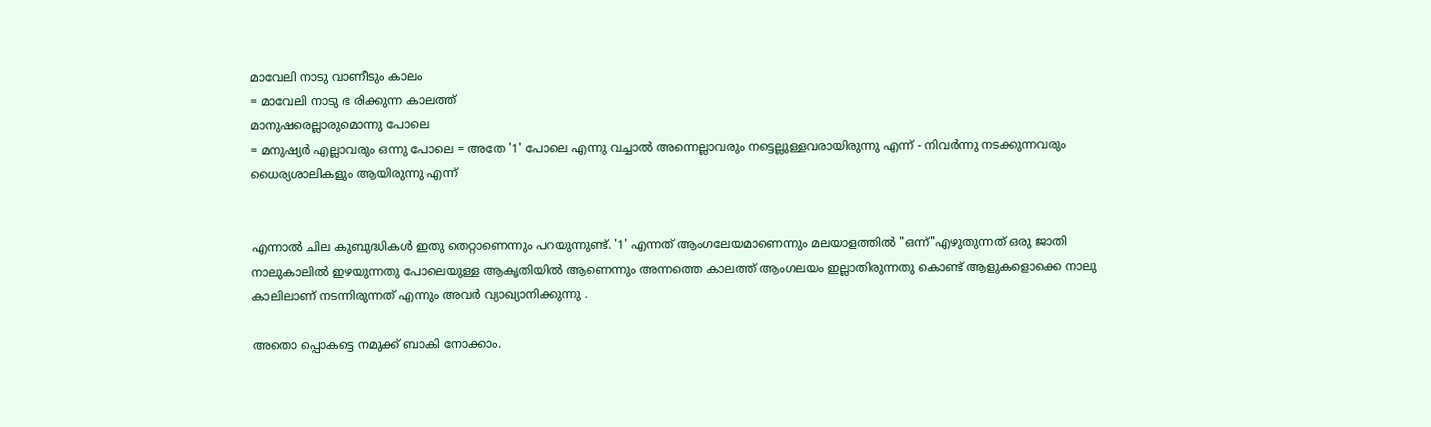മാവേലി നാടു വാണീടും കാലം
= മാവേലി നാടു ഭ രിക്കുന്ന കാലത്ത്‌
മാനുഷരെല്ലാരുമൊന്നു പോലെ
= മനുഷ്യര്‍ എല്ലാവരും ഒന്നു പോലെ = അതേ '1' പോലെ എന്നു വച്ചാല്‍ അന്നെല്ലാവരും നട്ടെല്ലുള്ളവരായിരുന്നു എന്ന്‌ - നിവര്‍ന്നു നടക്കുന്നവരും ധൈര്യശാലികളും ആയിരുന്നു എന്ന്‌


എന്നാല്‍ ചില കുബുദ്ധികള്‍ ഇതു തെറ്റാണെന്നും പറയുന്നുണ്ട്‌. '1' എന്നത്‌ ആംഗലേയമാണെന്നും മലയാളത്തില്‍ "ഒന്ന്‌"എഴുതുന്നത്‌ ഒരു ജാതി നാലുകാലില്‍ ഇഴയുന്നതു പോലെയുള്ള ആകൃതിയില്‍ ആണെന്നും അന്നത്തെ കാലത്ത്‌ ആംഗലയം ഇല്ലാതിരുന്നതു കൊണ്ട്‌ ആളുകളൊക്കെ നാലു കാലിലാണ്‌ നടന്നിരുന്നത്‌ എന്നും അവര്‍ വ്യാഖ്യാനിക്കുന്നു .

അതൊ പ്പൊകട്ടെ നമുക്ക്‌ ബാകി നോക്കാം.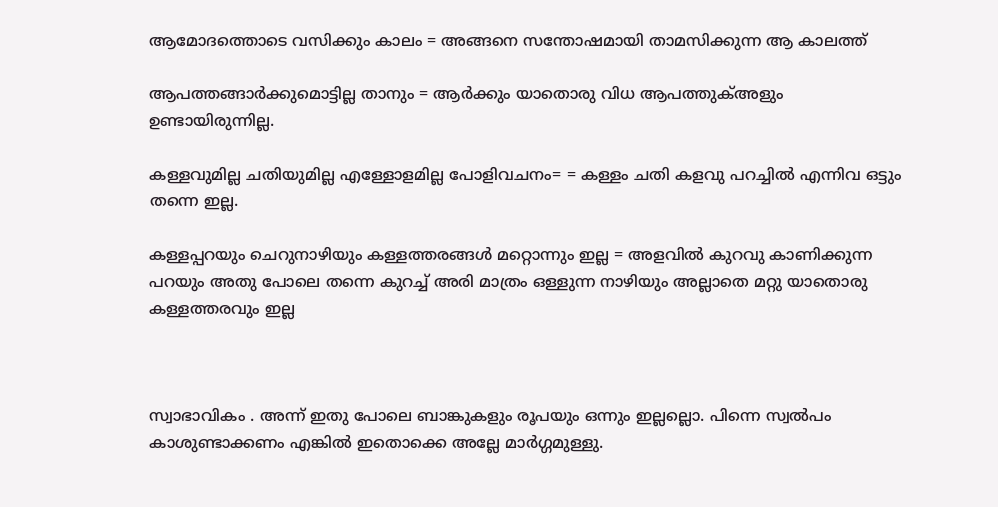ആമോദത്തൊടെ വസിക്കും കാലം = അങ്ങനെ സന്തോഷമായി താമസിക്കുന്ന ആ കാലത്ത്‌

ആപത്തങ്ങാര്‍ക്കുമൊട്ടില്ല താനും = ആര്‍ക്കും യാതൊരു വിധ ആപത്തുക്‌അളും ഉണ്ടായിരുന്നില്ല.

കള്ളവുമില്ല ചതിയുമില്ല എള്ളോളമില്ല പോളിവചനം= = കള്ളം ചതി കളവു പറച്ചില്‍ എന്നിവ ഒട്ടും തന്നെ ഇല്ല.

കള്ളപ്പറയും ചെറുനാഴിയും കള്ളത്തരങ്ങള്‍ മറ്റൊന്നും ഇല്ല = അളവില്‍ കുറവു കാണിക്കുന്ന പറയും അതു പോലെ തന്നെ കുറച്ച്‌ അരി മാത്രം ഒള്ളുന്ന നാഴിയും അല്ലാതെ മറ്റു യാതൊരു കള്ളത്തരവും ഇല്ല



സ്വാഭാവികം . അന്ന്‌ ഇതു പോലെ ബാങ്കുകളും രൂപയും ഒന്നും ഇല്ലല്ലൊ. പിന്നെ സ്വല്‍പം കാശുണ്ടാക്കണം എങ്കില്‍ ഇതൊക്കെ അല്ലേ മാര്‍ഗ്ഗമുള്ളു.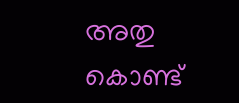അതു കൊണ്ട്‌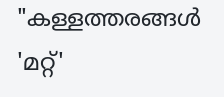"കള്ളത്തരങ്ങള്‍ 'മറ്റ്‌'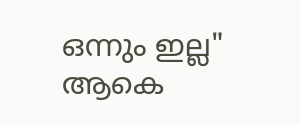ഒന്നും ഇല്ല" ആകെ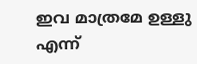ഇവ മാത്രമേ ഉള്ളു എന്ന്‌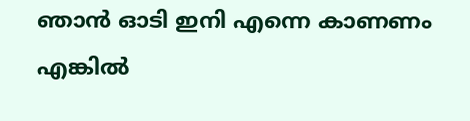ഞാന്‍ ഓടി ഇനി എന്നെ കാണണം എങ്കില്‍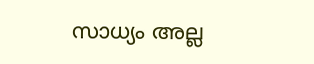സാധ്യം അല്ല